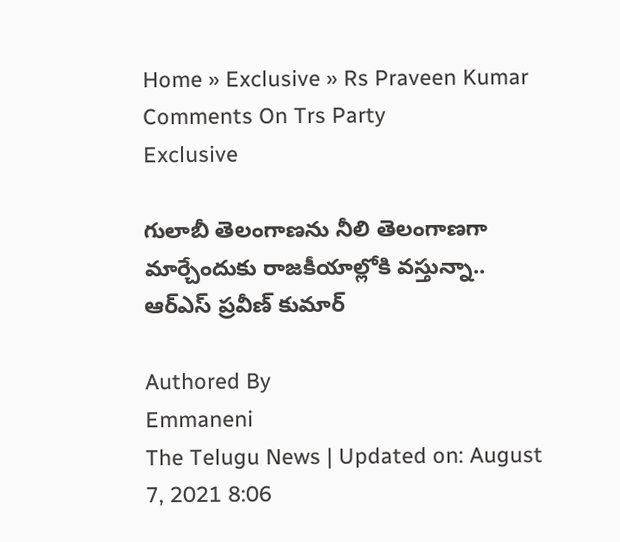Home » Exclusive » Rs Praveen Kumar Comments On Trs Party
Exclusive

గులాబీ తెలంగాణను నీలి తెలంగాణగా మార్చేందుకు రాజ‌కీయాల్లోకి వ‌స్తున్నా.. ఆర్ఎస్ ప్రవీణ్ కుమార్

Authored By
Emmaneni
The Telugu News | Updated on: August 7, 2021 8:06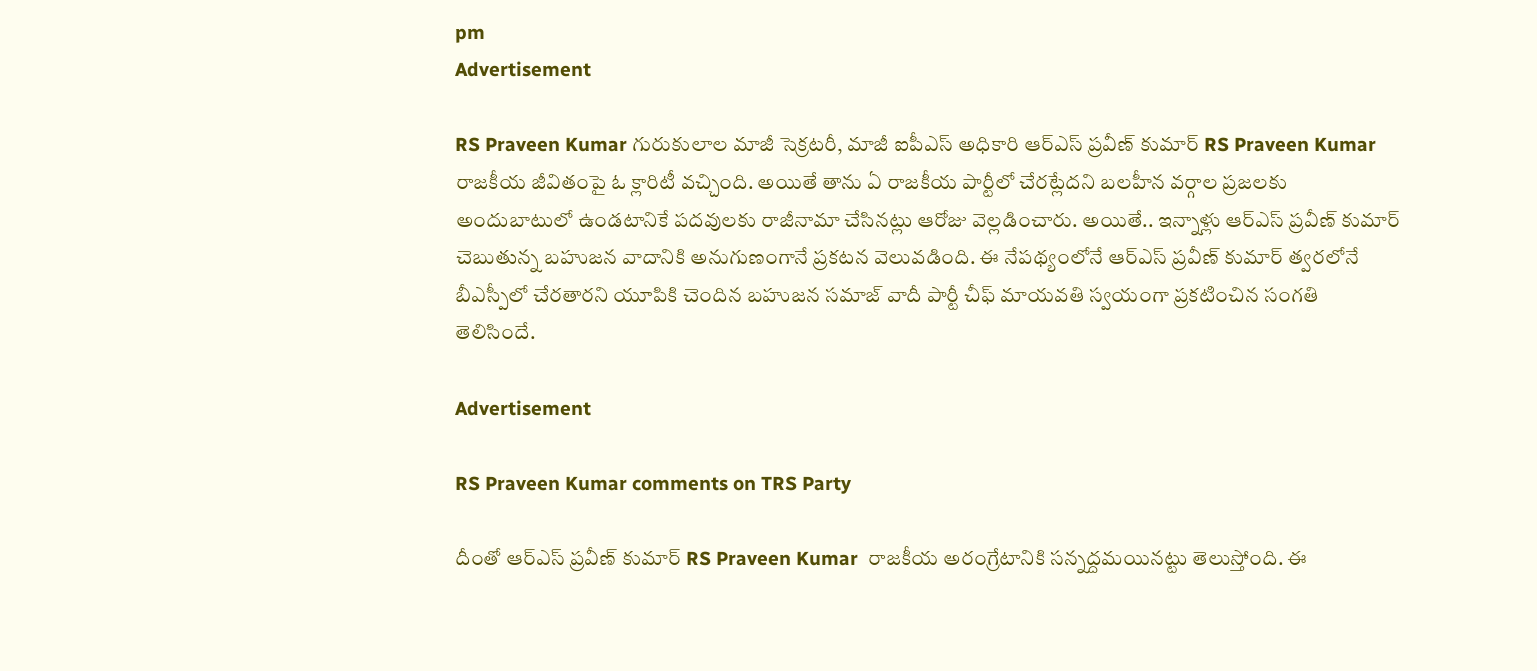pm
Advertisement

RS Praveen Kumar గురుకులాల మాజీ సెక్రటరీ, మాజీ ఐపీఎస్ అధికారి ఆర్ఎస్ ప్రవీణ్ కుమార్ RS Praveen Kumar రాజకీయ జీవితంపై ఓ క్లారిటీ వచ్చింది. అయితే తాను ఏ రాజకీయ పార్టీలో చేరట్లేదని బలహీన వర్గాల ప్రజలకు అందుబాటులో ఉండటానికే పదవులకు రాజీనామా చేసినట్లు ఆరోజు వెల్లడించారు. అయితే.. ఇన్నాళ్లు ఆర్ఎస్ ప్రవీణ్ కుమార్ చెబుతున్న బహుజన వాదానికి అనుగుణంగానే ప్రకటన వెలువడింది. ఈ నేపథ్యంలోనే ఆర్ఎస్ ప్రవీణ్ కుమార్ త్వరలోనే బీఎస్పీలో చేరతారని యూపికి చెందిన బహుజన సమాజ్ వాదీ పార్టీ చీఫ్ మాయవతి స్వయంగా ప్రకటించిన సంగతి తెలిసిందే.

Advertisement

RS Praveen Kumar comments on TRS Party

దీంతో ఆర్ఎస్ ప్రవీణ్ కుమార్ RS Praveen Kumar  రాజకీయ అరంగ్రేటానికి సన్నద్దమయినట్టు తెలుస్తోంది. ఈ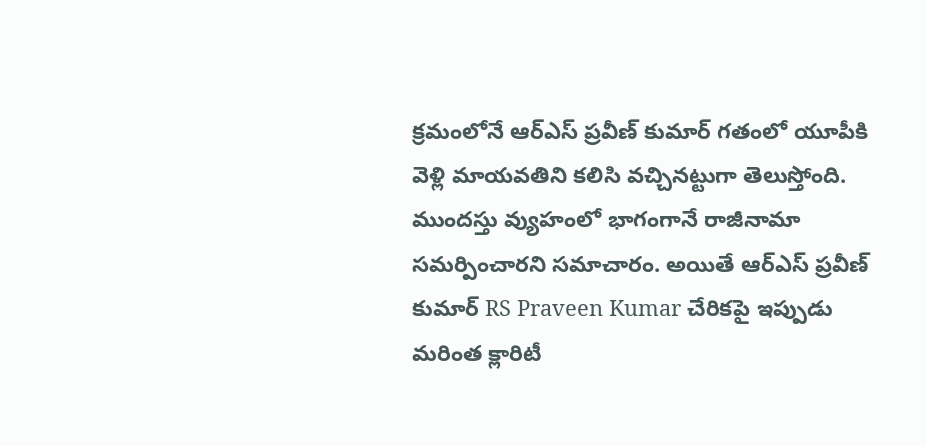క్రమంలోనే ఆర్ఎస్ ప్రవీణ్ కుమార్ గతంలో యూపీకి వెళ్లి మాయవతిని కలిసి వచ్చినట్టుగా తెలుస్తోంది. ముందస్తు వ్యుహంలో భాగంగానే రాజీనామా సమర్పించారని సమాచారం. అయితే ఆర్ఎస్ ప్రవీణ్ కుమార్ RS Praveen Kumar చేరికపై ఇప్పుడు మరింత క్లారిటీ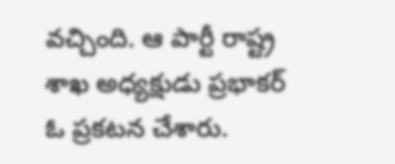వచ్చింది. ఆ పార్టీ రాష్ట్ర శాఖ అధ్యక్షుడు ప్రభాకర్ ఓ ప్రకటన చేశారు.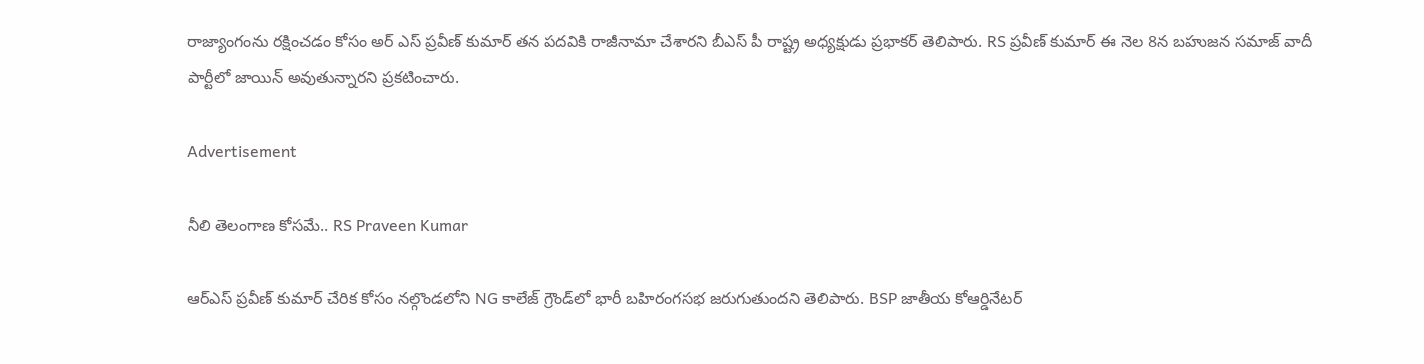రాజ్యాంగంను రక్షించడం కోసం అర్ ఎస్ ప్రవీణ్ కుమార్ తన పదవికి రాజీనామా చేశారని బీఎస్ పీ రాష్ట్ర అధ్యక్షుడు ప్రభాకర్ తెలిపారు. RS ప్రవీణ్ కుమార్ ఈ నెల 8న బహుజన సమాజ్ వాదీ పార్టీలో జాయిన్ అవుతున్నారని ప్రకటించారు.

Advertisement

నీలి తెలంగాణ కోసమే.. RS Praveen Kumar

ఆర్ఎస్ ప్రవీణ్ కుమార్ చేరిక కోసం నల్గొండలోని NG కాలేజ్ గ్రౌండ్‌లో భారీ బహిరంగసభ జరుగుతుందని తెలిపారు. BSP జాతీయ కోఆర్డినేటర్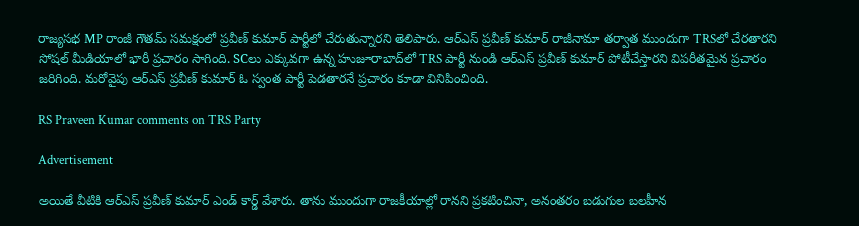రాజ్యసభ MP రాంజీ గౌతమ్ సమక్షంలో ప్రవీణ్ కుమార్ పార్టీలో చేరుతున్నారని తెలిపారు. ఆర్ఎస్ ప్రవీణ్ కుమార్ రాజీనామా తర్వాత ముందుగా TRSలో చేరతారని సోషల్ మీడియాలో భారీ ప్రచారం సాగింది. SCలు ఎక్కువగా ఉన్న హుజూరాబాద్‌లో TRS పార్టీ నుండి ఆర్ఎస్ ప్రవీణ్ కుమార్ పోటీచేస్తారని విపరీతమైన ప్రచారం జరిగింది. మరోవైపు ఆర్ఎస్ ప్రవీణ్ కుమార్ ఓ స్వంత పార్టీ పెడతారనే ప్రచారం కూడా వినిపించింది.

RS Praveen Kumar comments on TRS Party

Advertisement

అయితే వీటికి ఆర్ఎస్ ప్రవీణ్ కుమార్ ఎండ్ కార్డ్ వేశారు. తాను ముందుగా రాజకీయాల్లో రానని ప్రకటించినా, అనంతరం బడుగుల బలహీన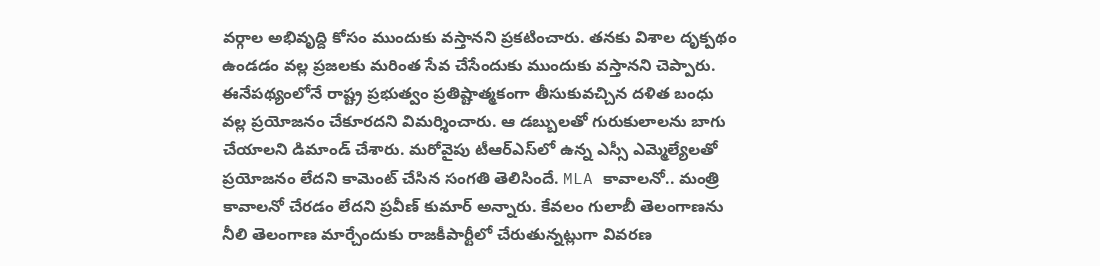వర్గాల అభివృద్ది కోసం ముందుకు వస్తానని ప్రకటించారు. తనకు విశాల దృక్పథం ఉండడం వల్ల ప్రజలకు మరింత సేవ చేసేందుకు ముందుకు వస్తానని చెప్పారు. ఈనేపథ్యంలోనే రాష్ట్ర ప్రభుత్వం ప్రతిష్టాత్మకంగా తీసుకువచ్చిన దళిత బంధు వల్ల ప్రయోజనం చేకూరదని విమర్శించారు. ఆ డబ్బులతో గురుకులాలను బాగు చేయాలని డిమాండ్ చేశారు. మరోవైపు టీఆర్ఎస్‌లో ఉన్న ఎస్సీ ఎమ్మెల్యేలతో ప్రయోజనం లేదని కామెంట్ చేసిన సంగతి తెలిసిందే. MLA కావాలనో.. మంత్రి కావాలనో చేరడం లేదని ప్రవీణ్ కుమార్ అన్నారు. కేవలం గులాబీ తెలంగాణను నీలి తెలంగాణ మార్చేందుకు రాజకీపార్టీలో చేరుతున్నట్లుగా వివరణ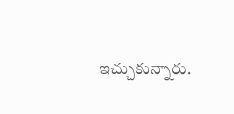ఇచ్చుకున్నారు.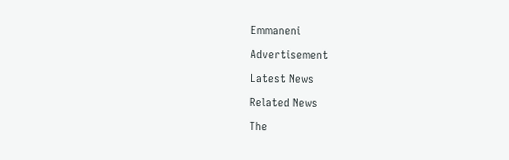Emmaneni

Advertisement

Latest News

Related News

The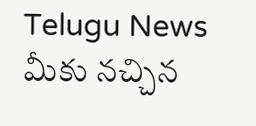Telugu News మీకు నచ్చిన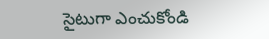సైటుగా ఎంచుకోండి